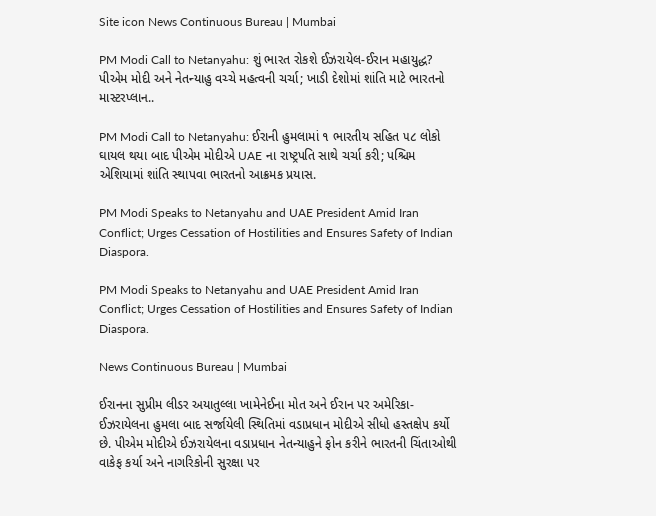Site icon News Continuous Bureau | Mumbai

PM Modi Call to Netanyahu: શું ભારત રોકશે ઈઝરાયેલ-ઈરાન મહાયુદ્ધ? પીએમ મોદી અને નેતન્યાહુ વચ્ચે મહત્વની ચર્ચા; ખાડી દેશોમાં શાંતિ માટે ભારતનો માસ્ટરપ્લાન..

PM Modi Call to Netanyahu: ઈરાની હુમલામાં ૧ ભારતીય સહિત ૫૮ લોકો ઘાયલ થયા બાદ પીએમ મોદીએ UAE ના રાષ્ટ્રપતિ સાથે ચર્ચા કરી; પશ્ચિમ એશિયામાં શાંતિ સ્થાપવા ભારતનો આક્રમક પ્રયાસ.

PM Modi Speaks to Netanyahu and UAE President Amid Iran Conflict; Urges Cessation of Hostilities and Ensures Safety of Indian Diaspora.

PM Modi Speaks to Netanyahu and UAE President Amid Iran Conflict; Urges Cessation of Hostilities and Ensures Safety of Indian Diaspora.

News Continuous Bureau | Mumbai

ઈરાનના સુપ્રીમ લીડર અયાતુલ્લા ખામેનેઈના મોત અને ઈરાન પર અમેરિકા-ઈઝરાયેલના હુમલા બાદ સર્જાયેલી સ્થિતિમાં વડાપ્રધાન મોદીએ સીધો હસ્તક્ષેપ કર્યો છે. પીએમ મોદીએ ઈઝરાયેલના વડાપ્રધાન નેતન્યાહુને ફોન કરીને ભારતની ચિંતાઓથી વાકેફ કર્યા અને નાગરિકોની સુરક્ષા પર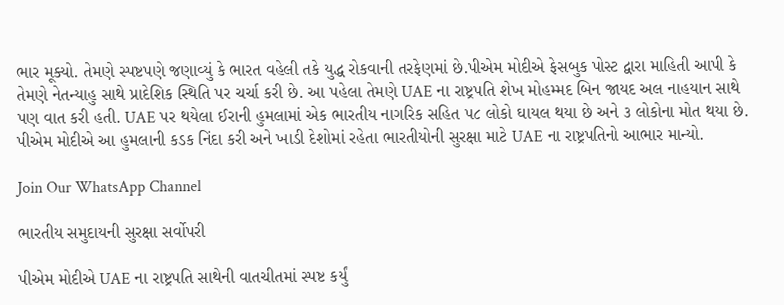ભાર મૂક્યો. તેમણે સ્પષ્ટપણે જણાવ્યું કે ભારત વહેલી તકે યુદ્ધ રોકવાની તરફેણમાં છે.પીએમ મોદીએ ફેસબુક પોસ્ટ દ્વારા માહિતી આપી કે તેમણે નેતન્યાહુ સાથે પ્રાદેશિક સ્થિતિ પર ચર્ચા કરી છે. આ પહેલા તેમણે UAE ના રાષ્ટ્રપતિ શેખ મોહમ્મદ બિન જાયદ અલ નાહયાન સાથે પણ વાત કરી હતી. UAE પર થયેલા ઈરાની હુમલામાં એક ભારતીય નાગરિક સહિત ૫૮ લોકો ઘાયલ થયા છે અને ૩ લોકોના મોત થયા છે. પીએમ મોદીએ આ હુમલાની કડક નિંદા કરી અને ખાડી દેશોમાં રહેતા ભારતીયોની સુરક્ષા માટે UAE ના રાષ્ટ્રપતિનો આભાર માન્યો.

Join Our WhatsApp Channel

ભારતીય સમુદાયની સુરક્ષા સર્વોપરી

પીએમ મોદીએ UAE ના રાષ્ટ્રપતિ સાથેની વાતચીતમાં સ્પષ્ટ કર્યું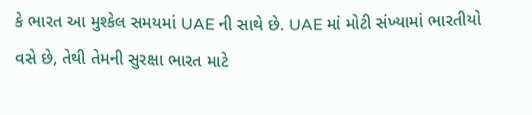કે ભારત આ મુશ્કેલ સમયમાં UAE ની સાથે છે. UAE માં મોટી સંખ્યામાં ભારતીયો વસે છે, તેથી તેમની સુરક્ષા ભારત માટે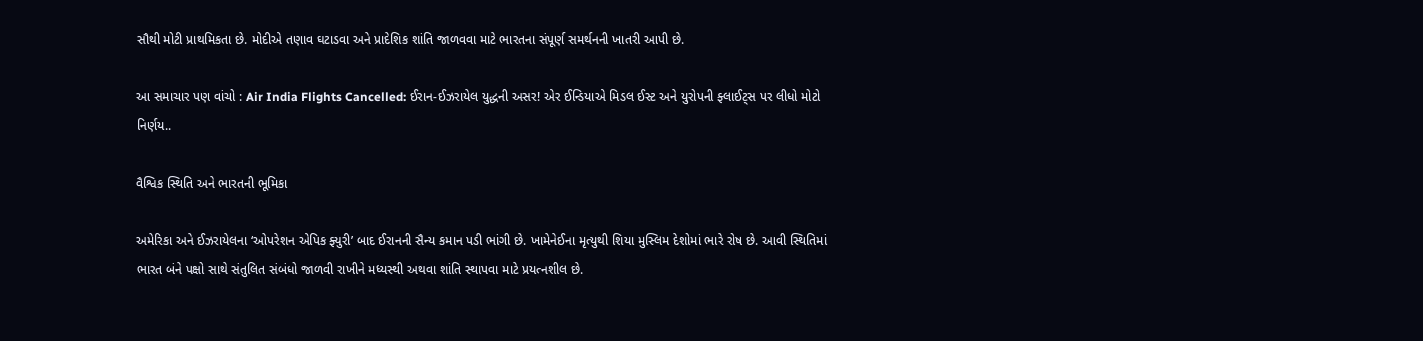સૌથી મોટી પ્રાથમિકતા છે. મોદીએ તણાવ ઘટાડવા અને પ્રાદેશિક શાંતિ જાળવવા માટે ભારતના સંપૂર્ણ સમર્થનની ખાતરી આપી છે.

આ સમાચાર પણ વાંચો : Air India Flights Cancelled: ઈરાન-ઈઝરાયેલ યુદ્ધની અસર! એર ઈન્ડિયાએ મિડલ ઈસ્ટ અને યુરોપની ફ્લાઈટ્સ પર લીધો મોટો નિર્ણય..

વૈશ્વિક સ્થિતિ અને ભારતની ભૂમિકા

અમેરિકા અને ઈઝરાયેલના ‘ઓપરેશન એપિક ફ્યુરી’ બાદ ઈરાનની સૈન્ય કમાન પડી ભાંગી છે. ખામેનેઈના મૃત્યુથી શિયા મુસ્લિમ દેશોમાં ભારે રોષ છે. આવી સ્થિતિમાં ભારત બંને પક્ષો સાથે સંતુલિત સંબંધો જાળવી રાખીને મધ્યસ્થી અથવા શાંતિ સ્થાપવા માટે પ્રયત્નશીલ છે.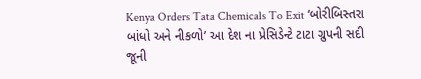Kenya Orders Tata Chemicals To Exit ‘બોરીબિસ્તરા બાંધો અને નીકળો’ આ દેશ ના પ્રેસિડેન્ટે ટાટા ગ્રુપની સદી જૂની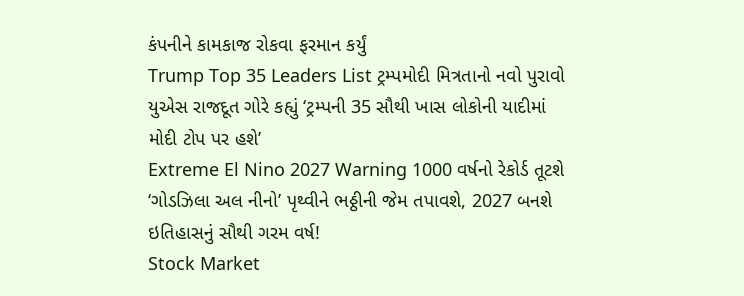કંપનીને કામકાજ રોકવા ફરમાન કર્યું
Trump Top 35 Leaders List ટ્રમ્પમોદી મિત્રતાનો નવો પુરાવો યુએસ રાજદૂત ગોરે કહ્યું ‘ટ્રમ્પની 35 સૌથી ખાસ લોકોની યાદીમાં મોદી ટોપ પર હશે’
Extreme El Nino 2027 Warning 1000 વર્ષનો રેકોર્ડ તૂટશે ‘ગોડઝિલા અલ નીનો’ પૃથ્વીને ભઠ્ઠીની જેમ તપાવશે, 2027 બનશે ઇતિહાસનું સૌથી ગરમ વર્ષ!
Stock Market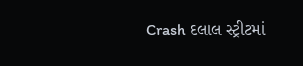Crash દલાલ સ્ટ્રીટમાં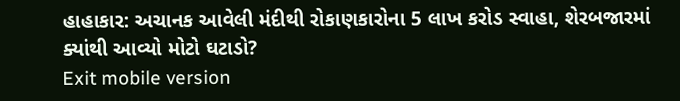હાહાકાર: અચાનક આવેલી મંદીથી રોકાણકારોના 5 લાખ કરોડ સ્વાહા, શેરબજારમાં ક્યાંથી આવ્યો મોટો ઘટાડો?
Exit mobile version